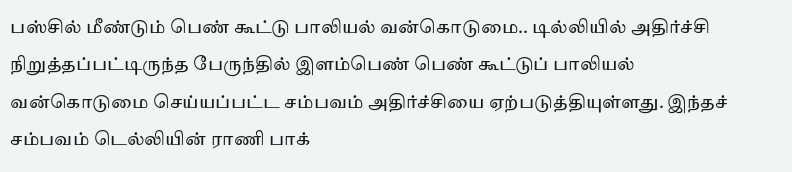பஸ்சில் மீண்டும் பெண் கூட்டு பாலியல் வன்கொடுமை.. டில்லியில் அதிர்ச்சி
நிறுத்தப்பட்டிருந்த பேருந்தில் இளம்பெண் பெண் கூட்டுப் பாலியல் வன்கொடுமை செய்யப்பட்ட சம்பவம் அதிர்ச்சியை ஏற்படுத்தியுள்ளது. இந்தச் சம்பவம் டெல்லியின் ராணி பாக்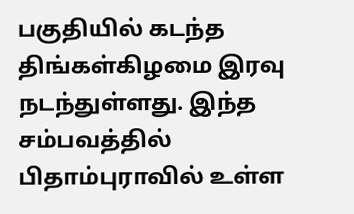பகுதியில் கடந்த திங்கள்கிழமை இரவு நடந்துள்ளது. இந்த சம்பவத்தில் பிதாம்புராவில் உள்ள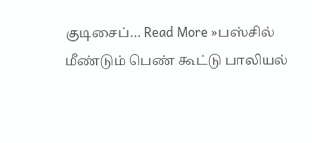குடிசைப்… Read More »பஸ்சில் மீண்டும் பெண் கூட்டு பாலியல்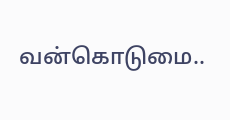வன்கொடுமை..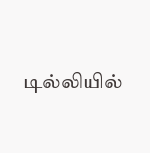டில்லியில்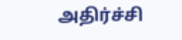அதிர்ச்சி